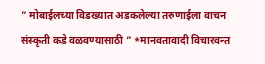” मोबाईलच्या विडख्यात अडकलेल्या तरुणाईला वाचन संस्कृती कडे वळवण्यासाठी ” *मानवतावादी विचारवन्त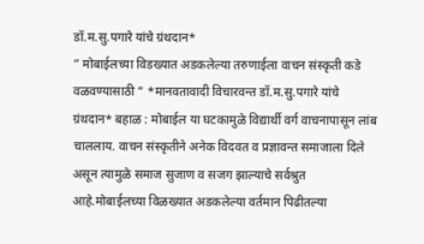डॉ.म.सु.पगारे यांचे ग्रंथदान*
” मोबाईलच्या विडख्यात अडकलेल्या तरुणाईला वाचन संस्कृती कडे वळवण्यासाठी “ *मानवतावादी विचारवन्त डॉ.म.सु.पगारे यांचे ग्रंथदान* बहाळ : मोबाईल या घटकामुळे विद्यार्थी वर्ग वाचनापासून लांब चाललाय. वाचन संस्कृतीने अनेक विदवत व प्रज्ञावन्त समाजाला दिले असून त्यामुळे समाज सुजाण व सजग झाल्याचे सर्वश्रुत आहे.मोबाईलच्या विळख्यात अडकलेल्या वर्तमान पिढीतल्या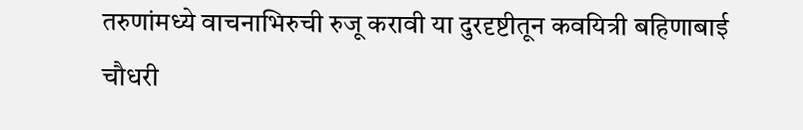तरुणांमध्ये वाचनाभिरुची रुजू करावी या दुरदृष्टीतून कवयित्री बहिणाबाई चौधरी